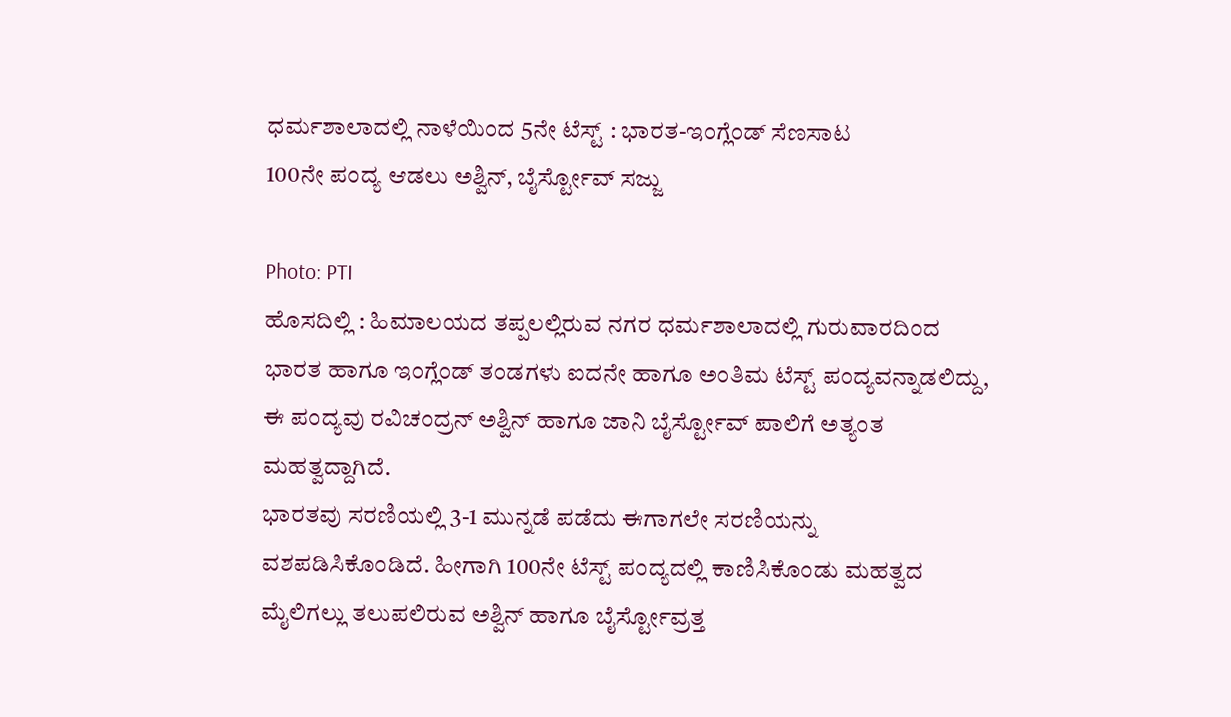ಧರ್ಮಶಾಲಾದಲ್ಲಿ ನಾಳೆಯಿಂದ 5ನೇ ಟೆಸ್ಟ್ : ಭಾರತ-ಇಂಗ್ಲೆಂಡ್ ಸೆಣಸಾಟ
100ನೇ ಪಂದ್ಯ ಆಡಲು ಅಶ್ವಿನ್, ಬೈರ್ಸ್ಟೋವ್ ಸಜ್ಜು

Photo: PTI
ಹೊಸದಿಲ್ಲಿ : ಹಿಮಾಲಯದ ತಪ್ಪಲಲ್ಲಿರುವ ನಗರ ಧರ್ಮಶಾಲಾದಲ್ಲಿ ಗುರುವಾರದಿಂದ ಭಾರತ ಹಾಗೂ ಇಂಗ್ಲೆಂಡ್ ತಂಡಗಳು ಐದನೇ ಹಾಗೂ ಅಂತಿಮ ಟೆಸ್ಟ್ ಪಂದ್ಯವನ್ನಾಡಲಿದ್ದು, ಈ ಪಂದ್ಯವು ರವಿಚಂದ್ರನ್ ಅಶ್ವಿನ್ ಹಾಗೂ ಜಾನಿ ಬೈರ್ಸ್ಟೋವ್ ಪಾಲಿಗೆ ಅತ್ಯಂತ ಮಹತ್ವದ್ದಾಗಿದೆ.
ಭಾರತವು ಸರಣಿಯಲ್ಲಿ 3-1 ಮುನ್ನಡೆ ಪಡೆದು ಈಗಾಗಲೇ ಸರಣಿಯನ್ನು ವಶಪಡಿಸಿಕೊಂಡಿದೆ. ಹೀಗಾಗಿ 100ನೇ ಟೆಸ್ಟ್ ಪಂದ್ಯದಲ್ಲಿ ಕಾಣಿಸಿಕೊಂಡು ಮಹತ್ವದ ಮೈಲಿಗಲ್ಲು ತಲುಪಲಿರುವ ಅಶ್ವಿನ್ ಹಾಗೂ ಬೈರ್ಸ್ಟೋವ್ರತ್ತ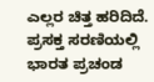ಎಲ್ಲರ ಚಿತ್ತ ಹರಿದಿದೆ.
ಪ್ರಸಕ್ತ ಸರಣಿಯಲ್ಲಿ ಭಾರತ ಪ್ರಚಂಡ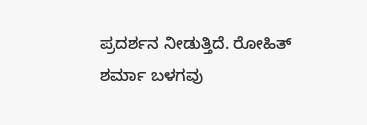ಪ್ರದರ್ಶನ ನೀಡುತ್ತಿದೆ. ರೋಹಿತ್ ಶರ್ಮಾ ಬಳಗವು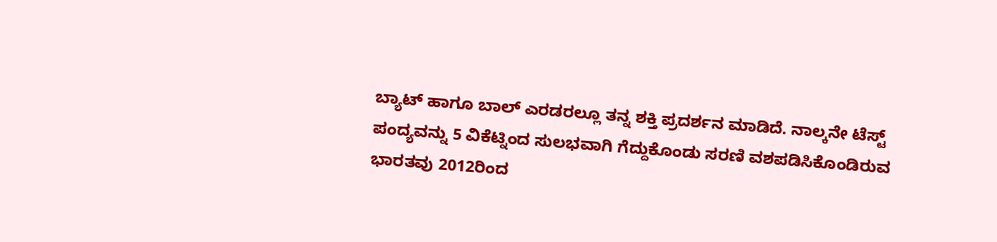ಬ್ಯಾಟ್ ಹಾಗೂ ಬಾಲ್ ಎರಡರಲ್ಲೂ ತನ್ನ ಶಕ್ತಿ ಪ್ರದರ್ಶನ ಮಾಡಿದೆ. ನಾಲ್ಕನೇ ಟೆಸ್ಟ್ ಪಂದ್ಯವನ್ನು 5 ವಿಕೆಟ್ನಿಂದ ಸುಲಭವಾಗಿ ಗೆದ್ದುಕೊಂಡು ಸರಣಿ ವಶಪಡಿಸಿಕೊಂಡಿರುವ ಭಾರತವು 2012ರಿಂದ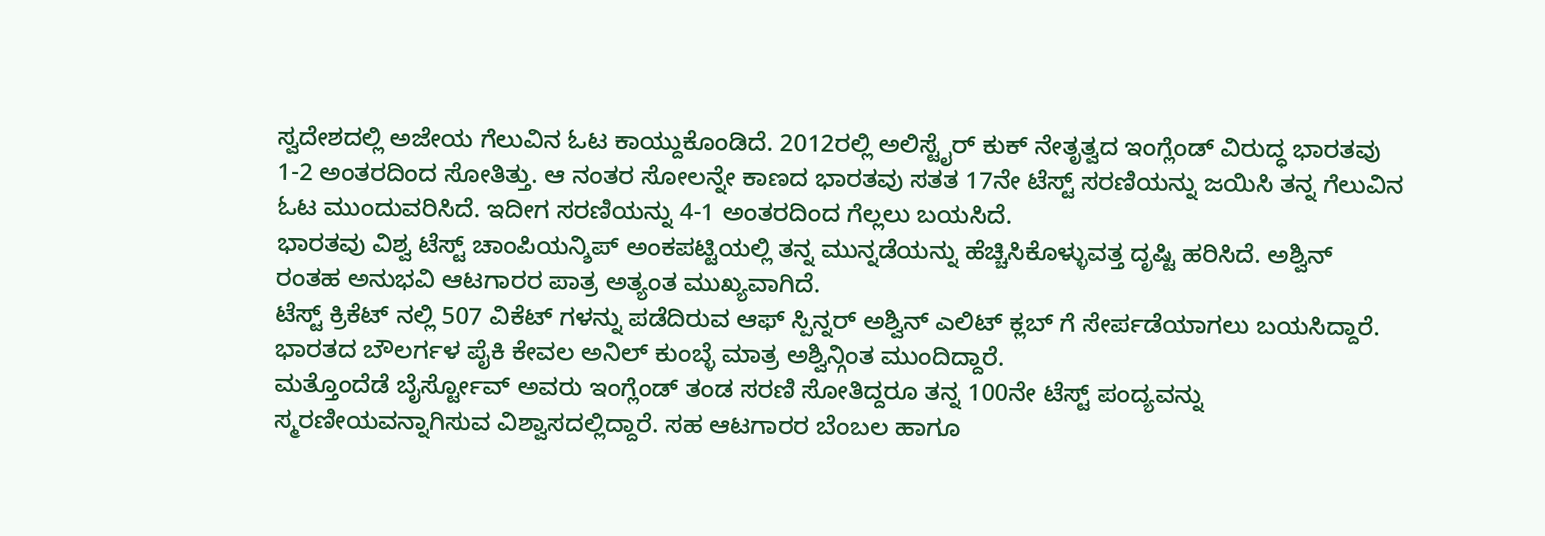ಸ್ವದೇಶದಲ್ಲಿ ಅಜೇಯ ಗೆಲುವಿನ ಓಟ ಕಾಯ್ದುಕೊಂಡಿದೆ. 2012ರಲ್ಲಿ ಅಲಿಸ್ಟೈರ್ ಕುಕ್ ನೇತೃತ್ವದ ಇಂಗ್ಲೆಂಡ್ ವಿರುದ್ಧ ಭಾರತವು 1-2 ಅಂತರದಿಂದ ಸೋತಿತ್ತು. ಆ ನಂತರ ಸೋಲನ್ನೇ ಕಾಣದ ಭಾರತವು ಸತತ 17ನೇ ಟೆಸ್ಟ್ ಸರಣಿಯನ್ನು ಜಯಿಸಿ ತನ್ನ ಗೆಲುವಿನ ಓಟ ಮುಂದುವರಿಸಿದೆ. ಇದೀಗ ಸರಣಿಯನ್ನು 4-1 ಅಂತರದಿಂದ ಗೆಲ್ಲಲು ಬಯಸಿದೆ.
ಭಾರತವು ವಿಶ್ವ ಟೆಸ್ಟ್ ಚಾಂಪಿಯನ್ಶಿಪ್ ಅಂಕಪಟ್ಟಿಯಲ್ಲಿ ತನ್ನ ಮುನ್ನಡೆಯನ್ನು ಹೆಚ್ಚಿಸಿಕೊಳ್ಳುವತ್ತ ದೃಷ್ಟಿ ಹರಿಸಿದೆ. ಅಶ್ವಿನ್ ರಂತಹ ಅನುಭವಿ ಆಟಗಾರರ ಪಾತ್ರ ಅತ್ಯಂತ ಮುಖ್ಯವಾಗಿದೆ.
ಟೆಸ್ಟ್ ಕ್ರಿಕೆಟ್ ನಲ್ಲಿ 507 ವಿಕೆಟ್ ಗಳನ್ನು ಪಡೆದಿರುವ ಆಫ್ ಸ್ಪಿನ್ನರ್ ಅಶ್ವಿನ್ ಎಲಿಟ್ ಕ್ಲಬ್ ಗೆ ಸೇರ್ಪಡೆಯಾಗಲು ಬಯಸಿದ್ದಾರೆ. ಭಾರತದ ಬೌಲರ್ಗಳ ಪೈಕಿ ಕೇವಲ ಅನಿಲ್ ಕುಂಬ್ಳೆ ಮಾತ್ರ ಅಶ್ವಿನ್ಗಿಂತ ಮುಂದಿದ್ದಾರೆ.
ಮತ್ತೊಂದೆಡೆ ಬೈರ್ಸ್ಟೋವ್ ಅವರು ಇಂಗ್ಲೆಂಡ್ ತಂಡ ಸರಣಿ ಸೋತಿದ್ದರೂ ತನ್ನ 100ನೇ ಟೆಸ್ಟ್ ಪಂದ್ಯವನ್ನು ಸ್ಮರಣೀಯವನ್ನಾಗಿಸುವ ವಿಶ್ವಾಸದಲ್ಲಿದ್ದಾರೆ. ಸಹ ಆಟಗಾರರ ಬೆಂಬಲ ಹಾಗೂ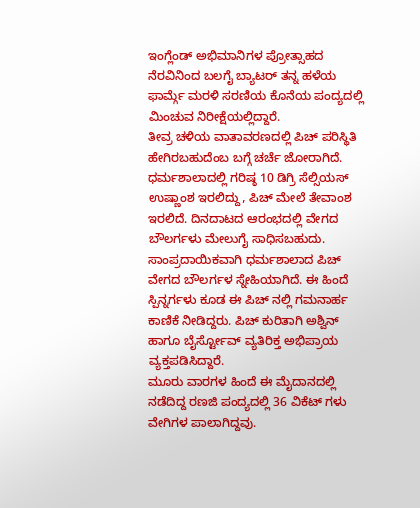ಇಂಗ್ಲೆಂಡ್ ಅಭಿಮಾನಿಗಳ ಪ್ರೋತ್ಸಾಹದ ನೆರವಿನಿಂದ ಬಲಗೈ ಬ್ಯಾಟರ್ ತನ್ನ ಹಳೆಯ ಫಾರ್ಮ್ಗೆ ಮರಳಿ ಸರಣಿಯ ಕೊನೆಯ ಪಂದ್ಯದಲ್ಲಿ ಮಿಂಚುವ ನಿರೀಕ್ಷೆಯಲ್ಲಿದ್ದಾರೆ.
ತೀವ್ರ ಚಳಿಯ ವಾತಾವರಣದಲ್ಲಿ ಪಿಚ್ ಪರಿಸ್ಥಿತಿ ಹೇಗಿರಬಹುದೆಂಬ ಬಗ್ಗೆ ಚರ್ಚೆ ಜೋರಾಗಿದೆ. ಧರ್ಮಶಾಲಾದಲ್ಲಿ ಗರಿಷ್ಠ 10 ಡಿಗ್ರಿ ಸೆಲ್ಸಿಯಸ್ ಉಷ್ಣಾಂಶ ಇರಲಿದ್ದು, ಪಿಚ್ ಮೇಲೆ ತೇವಾಂಶ ಇರಲಿದೆ. ದಿನದಾಟದ ಆರಂಭದಲ್ಲಿ ವೇಗದ ಬೌಲರ್ಗಳು ಮೇಲುಗೈ ಸಾಧಿಸಬಹುದು.
ಸಾಂಪ್ರದಾಯಿಕವಾಗಿ ಧರ್ಮಶಾಲಾದ ಪಿಚ್ ವೇಗದ ಬೌಲರ್ಗಳ ಸ್ನೇಹಿಯಾಗಿದೆ. ಈ ಹಿಂದೆ ಸ್ಪಿನ್ನರ್ಗಳು ಕೂಡ ಈ ಪಿಚ್ ನಲ್ಲಿ ಗಮನಾರ್ಹ ಕಾಣಿಕೆ ನೀಡಿದ್ದರು. ಪಿಚ್ ಕುರಿತಾಗಿ ಅಶ್ವಿನ್ ಹಾಗೂ ಬೈರ್ಸ್ಟೋವ್ ವ್ಯತಿರಿಕ್ತ ಅಭಿಪ್ರಾಯ ವ್ಯಕ್ತಪಡಿಸಿದ್ದಾರೆ.
ಮೂರು ವಾರಗಳ ಹಿಂದೆ ಈ ಮೈದಾನದಲ್ಲಿ ನಡೆದಿದ್ದ ರಣಜಿ ಪಂದ್ಯದಲ್ಲಿ 36 ವಿಕೆಟ್ ಗಳು ವೇಗಿಗಳ ಪಾಲಾಗಿದ್ದವು.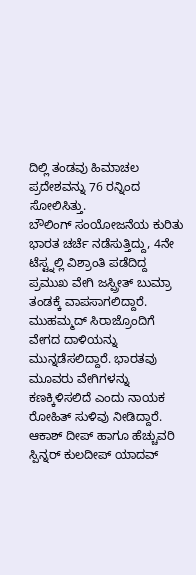ದಿಲ್ಲಿ ತಂಡವು ಹಿಮಾಚಲ ಪ್ರದೇಶವನ್ನು 76 ರನ್ನಿಂದ ಸೋಲಿಸಿತ್ತು.
ಬೌಲಿಂಗ್ ಸಂಯೋಜನೆಯ ಕುರಿತು ಭಾರತ ಚರ್ಚೆ ನಡೆಸುತ್ತಿದ್ದು, 4ನೇ ಟೆಸ್ಟ್ನಲ್ಲಿ ವಿಶ್ರಾಂತಿ ಪಡೆದಿದ್ದ ಪ್ರಮುಖ ವೇಗಿ ಜಸ್ಪ್ರೀತ್ ಬುಮ್ರಾ ತಂಡಕ್ಕೆ ವಾಪಸಾಗಲಿದ್ದಾರೆ. ಮುಹಮ್ಮದ್ ಸಿರಾಜ್ರೊಂದಿಗೆ ವೇಗದ ದಾಳಿಯನ್ನು ಮುನ್ನಡೆಸಲಿದ್ದಾರೆ. ಭಾರತವು ಮೂವರು ವೇಗಿಗಳನ್ನು ಕಣಕ್ಕಿಳಿಸಲಿದೆ ಎಂದು ನಾಯಕ ರೋಹಿತ್ ಸುಳಿವು ನೀಡಿದ್ದಾರೆ. ಆಕಾಶ್ ದೀಪ್ ಹಾಗೂ ಹೆಚ್ಚುವರಿ ಸ್ಪಿನ್ನರ್ ಕುಲದೀಪ್ ಯಾದವ್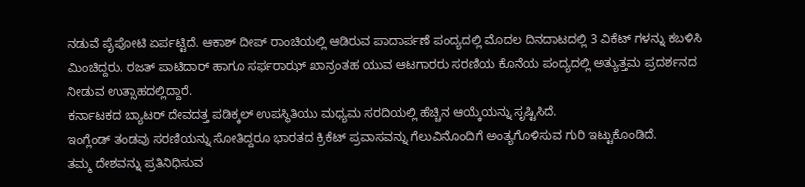ನಡುವೆ ಪೈಪೋಟಿ ಏರ್ಪಟ್ಟಿದೆ. ಆಕಾಶ್ ದೀಪ್ ರಾಂಚಿಯಲ್ಲಿ ಆಡಿರುವ ಪಾದಾರ್ಪಣೆ ಪಂದ್ಯದಲ್ಲಿ ಮೊದಲ ದಿನದಾಟದಲ್ಲಿ 3 ವಿಕೆಟ್ ಗಳನ್ನು ಕಬಳಿಸಿ ಮಿಂಚಿದ್ದರು. ರಜತ್ ಪಾಟಿದಾರ್ ಹಾಗೂ ಸರ್ಫರಾಝ್ ಖಾನ್ರಂತಹ ಯುವ ಆಟಗಾರರು ಸರಣಿಯ ಕೊನೆಯ ಪಂದ್ಯದಲ್ಲಿ ಅತ್ಯುತ್ತಮ ಪ್ರದರ್ಶನದ ನೀಡುವ ಉತ್ಸಾಹದಲ್ಲಿದ್ದಾರೆ.
ಕರ್ನಾಟಕದ ಬ್ಯಾಟರ್ ದೇವದತ್ತ ಪಡಿಕ್ಕಲ್ ಉಪಸ್ಥಿತಿಯು ಮಧ್ಯಮ ಸರದಿಯಲ್ಲಿ ಹೆಚ್ಚಿನ ಆಯ್ಕೆಯನ್ನು ಸೃಷ್ಟಿಸಿದೆ.
ಇಂಗ್ಲೆಂಡ್ ತಂಡವು ಸರಣಿಯನ್ನು ಸೋತಿದ್ದರೂ ಭಾರತದ ಕ್ರಿಕೆಟ್ ಪ್ರವಾಸವನ್ನು ಗೆಲುವಿನೊಂದಿಗೆ ಅಂತ್ಯಗೊಳಿಸುವ ಗುರಿ ಇಟ್ಟುಕೊಂಡಿದೆ.
ತಮ್ಮ ದೇಶವನ್ನು ಪ್ರತಿನಿಧಿಸುವ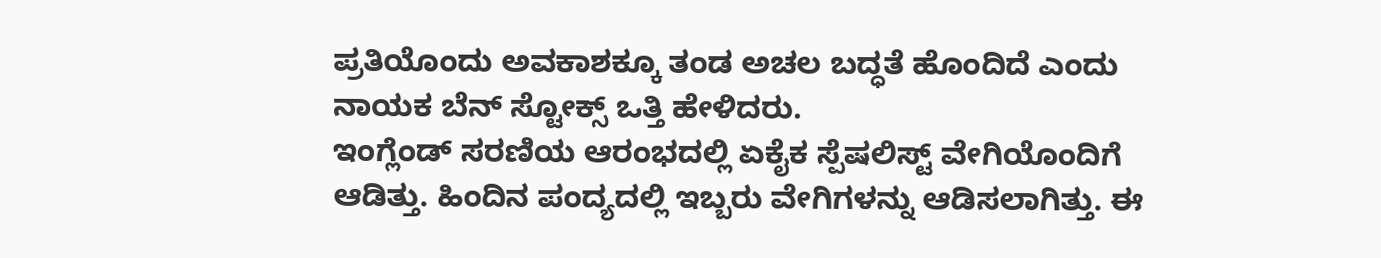ಪ್ರತಿಯೊಂದು ಅವಕಾಶಕ್ಕೂ ತಂಡ ಅಚಲ ಬದ್ಧತೆ ಹೊಂದಿದೆ ಎಂದು ನಾಯಕ ಬೆನ್ ಸ್ಟೋಕ್ಸ್ ಒತ್ತಿ ಹೇಳಿದರು.
ಇಂಗ್ಲೆಂಡ್ ಸರಣಿಯ ಆರಂಭದಲ್ಲಿ ಏಕೈಕ ಸ್ಪೆಷಲಿಸ್ಟ್ ವೇಗಿಯೊಂದಿಗೆ ಆಡಿತ್ತು. ಹಿಂದಿನ ಪಂದ್ಯದಲ್ಲಿ ಇಬ್ಬರು ವೇಗಿಗಳನ್ನು ಆಡಿಸಲಾಗಿತ್ತು. ಈ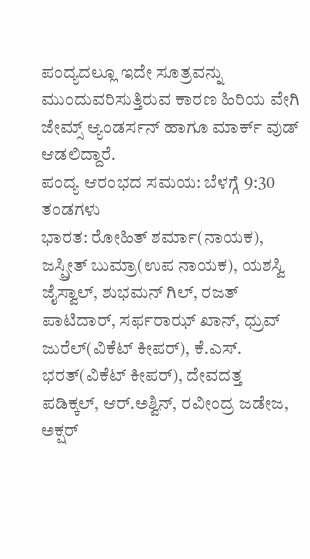ಪಂದ್ಯದಲ್ಲೂ ಇದೇ ಸೂತ್ರವನ್ನು ಮುಂದುವರಿಸುತ್ತಿರುವ ಕಾರಣ ಹಿರಿಯ ವೇಗಿ ಜೇಮ್ಸ್ ಆ್ಯಂಡರ್ಸನ್ ಹಾಗೂ ಮಾರ್ಕ್ ವುಡ್ ಆಡಲಿದ್ದಾರೆ.
ಪಂದ್ಯ ಆರಂಭದ ಸಮಯ: ಬೆಳಗ್ಗೆ 9:30
ತಂಡಗಳು
ಭಾರತ: ರೋಹಿತ್ ಶರ್ಮಾ(ನಾಯಕ), ಜಸ್ಪ್ರೀತ್ ಬುಮ್ರಾ(ಉಪ ನಾಯಕ), ಯಶಸ್ವಿ ಜೈಸ್ವಾಲ್, ಶುಭಮನ್ ಗಿಲ್, ರಜತ್ ಪಾಟಿದಾರ್, ಸರ್ಫರಾಝ್ ಖಾನ್, ಧ್ರುವ್ ಜುರೆಲ್(ವಿಕೆಟ್ ಕೀಪರ್), ಕೆ.ಎಸ್. ಭರತ್(ವಿಕೆಟ್ ಕೀಪರ್), ದೇವದತ್ತ ಪಡಿಕ್ಕಲ್, ಆರ್.ಅಶ್ವಿನ್, ರವೀಂದ್ರ ಜಡೇಜ, ಅಕ್ಷರ್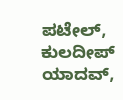ಪಟೇಲ್, ಕುಲದೀಪ್ ಯಾದವ್,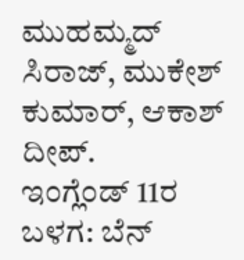ಮುಹಮ್ಮದ್ ಸಿರಾಜ್, ಮುಕೇಶ್ ಕುಮಾರ್, ಆಕಾಶ್ ದೀಪ್.
ಇಂಗ್ಲೆಂಡ್ 11ರ ಬಳಗ: ಬೆನ್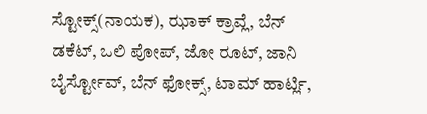ಸ್ಟೋಕ್ಸ್(ನಾಯಕ), ಝಾಕ್ ಕ್ರಾವ್ಲೆ, ಬೆನ್ ಡಕೆಟ್, ಒಲಿ ಪೋಪ್, ಜೋ ರೂಟ್, ಜಾನಿ ಬೈರ್ಸ್ಟೋವ್, ಬೆನ್ ಫೋಕ್ಸ್, ಟಾಮ್ ಹಾರ್ಟ್ಲಿ,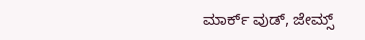ಮಾರ್ಕ್ ವುಡ್, ಜೇಮ್ಸ್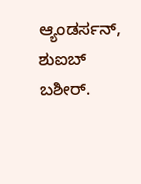ಆ್ಯಂಡರ್ಸನ್, ಶುಐಬ್ ಬಶೀರ್.